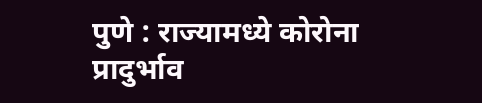पुणे : राज्यामध्ये कोरोना प्रादुर्भाव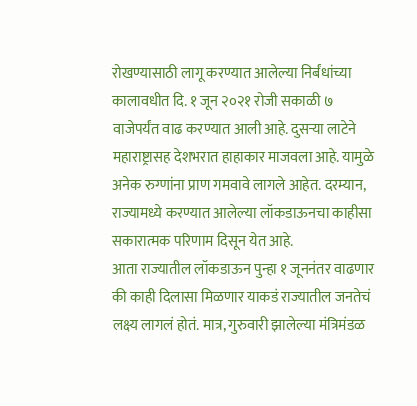रोखण्यासाठी लागू करण्यात आलेल्या निर्बंधांच्या कालावधीत दि. १ जून २०२१ रोजी सकाळी ७ वाजेपर्यंत वाढ करण्यात आली आहे. दुसऱ्या लाटेने महाराष्ट्रासह देशभरात हाहाकार माजवला आहे. यामुळे अनेक रुग्णांना प्राण गमवावे लागले आहेत. दरम्यान, राज्यामध्ये करण्यात आलेल्या लॉकडाऊनचा काहीसा सकारात्मक परिणाम दिसून येत आहे.
आता राज्यातील लॉकडाऊन पुन्हा १ जूननंतर वाढणार की काही दिलासा मिळणार याकडं राज्यातील जनतेचं लक्ष्य लागलं होतं. मात्र, गुरुवारी झालेल्या मंत्रिमंडळ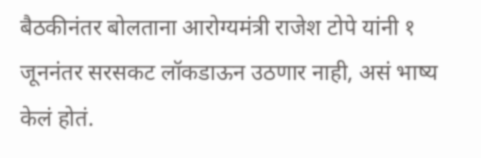बैठकीनंतर बोलताना आरोग्यमंत्री राजेश टोपे यांनी १ जूननंतर सरसकट लॉकडाऊन उठणार नाही, असं भाष्य केलं होतं.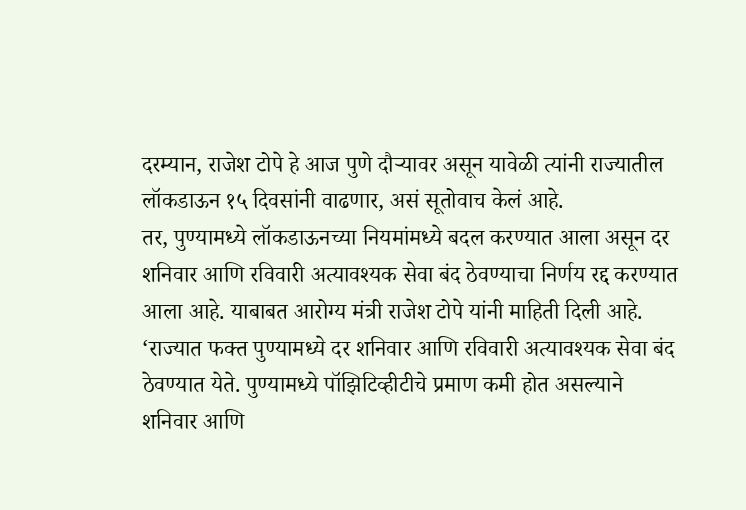दरम्यान, राजेश टोपे हे आज पुणे दौऱ्यावर असून यावेळी त्यांनी राज्यातील लॉकडाऊन १५ दिवसांनी वाढणार, असं सूतोवाच केलं आहे.
तर, पुण्यामध्ये लॉकडाऊनच्या नियमांमध्ये बदल करण्यात आला असून दर शनिवार आणि रविवारी अत्यावश्यक सेवा बंद ठेवण्याचा निर्णय रद्द करण्यात आला आहे. याबाबत आरोग्य मंत्री राजेश टोपे यांनी माहिती दिली आहे.
‘राज्यात फक्त पुण्यामध्ये दर शनिवार आणि रविवारी अत्यावश्यक सेवा बंद ठेवण्यात येते. पुण्यामध्ये पॉझिटिव्हीटीचे प्रमाण कमी होत असल्याने शनिवार आणि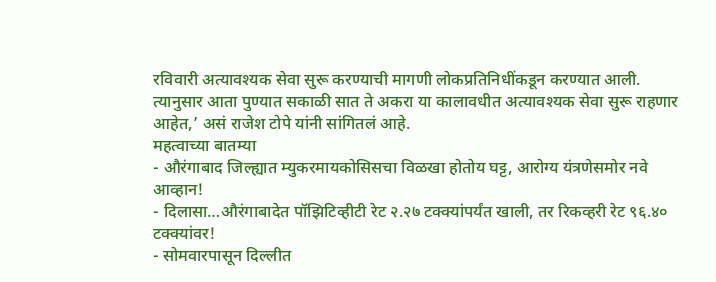रविवारी अत्यावश्यक सेवा सुरू करण्याची मागणी लोकप्रतिनिधींकडून करण्यात आली. त्यानुसार आता पुण्यात सकाळी सात ते अकरा या कालावधीत अत्यावश्यक सेवा सुरू राहणार आहेत,’ असं राजेश टोपे यांनी सांगितलं आहे.
महत्वाच्या बातम्या
- औरंगाबाद जिल्ह्यात म्युकरमायकोसिसचा विळखा होतोय घट्ट, आरोग्य यंत्रणेसमोर नवे आव्हान!
- दिलासा…औरंगाबादेत पॉझिटिव्हीटी रेट २.२७ टक्क्यांपर्यंत खाली, तर रिकव्हरी रेट ९६.४० टक्क्यांवर!
- सोमवारपासून दिल्लीत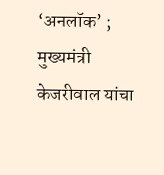‘अनलॉक’ ; मुख्यमंत्री केजरीवाल यांचा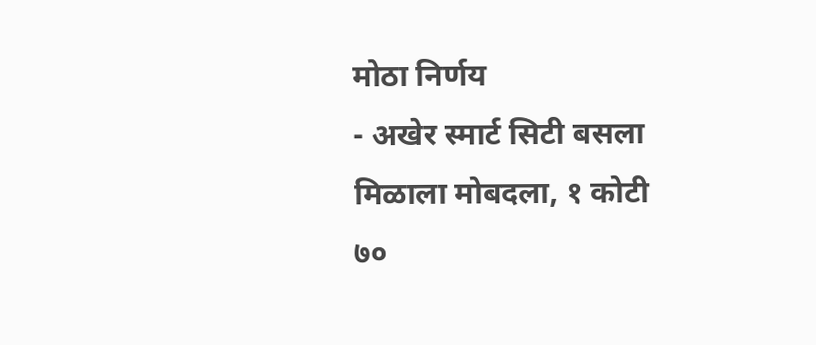मोठा निर्णय
- अखेर स्मार्ट सिटी बसला मिळाला मोबदला, १ कोटी ७०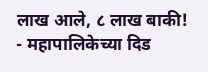लाख आले, ८ लाख बाकी!
- महापालिकेच्या दिड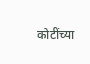कोटींच्या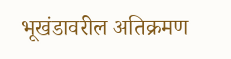भूखंडावरील अतिक्रमण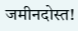जमीनदोस्त!